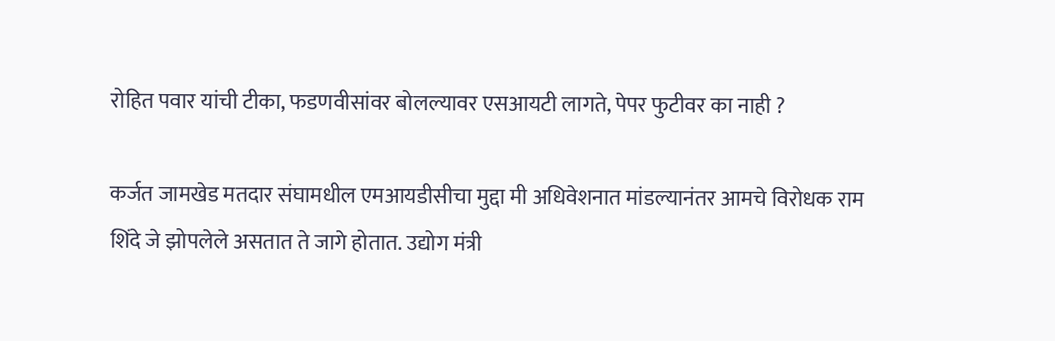रोहित पवार यांची टीका, फडणवीसांवर बोलल्यावर एसआयटी लागते, पेपर फुटीवर का नाही ?

कर्जत जामखेड मतदार संघामधील एमआयडीसीचा मुद्दा मी अधिवेशनात मांडल्यानंतर आमचे विरोधक राम शिंदे जे झोपलेले असतात ते जागे होतात. उद्योग मंत्री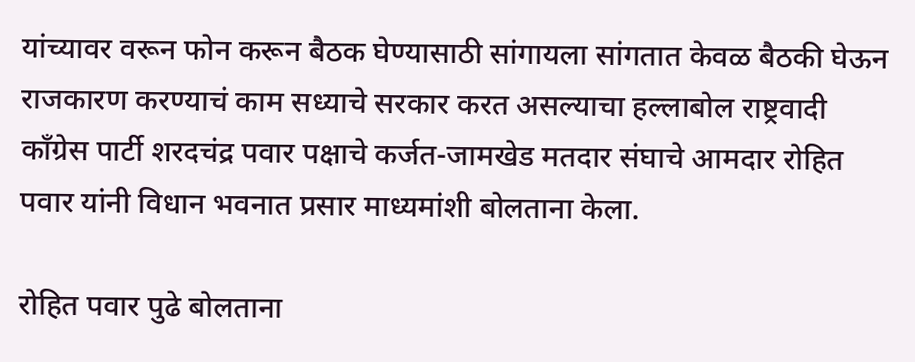यांच्यावर वरून फोन करून बैठक घेण्यासाठी सांगायला सांगतात केवळ बैठकी घेऊन राजकारण करण्याचं काम सध्याचे सरकार करत असल्याचा हल्लाबोल राष्ट्रवादी काँग्रेस पार्टी शरदचंद्र पवार पक्षाचे कर्जत-जामखेड मतदार संघाचे आमदार रोहित पवार यांनी विधान भवनात प्रसार माध्यमांशी बोलताना केला.

रोहित पवार पुढे बोलताना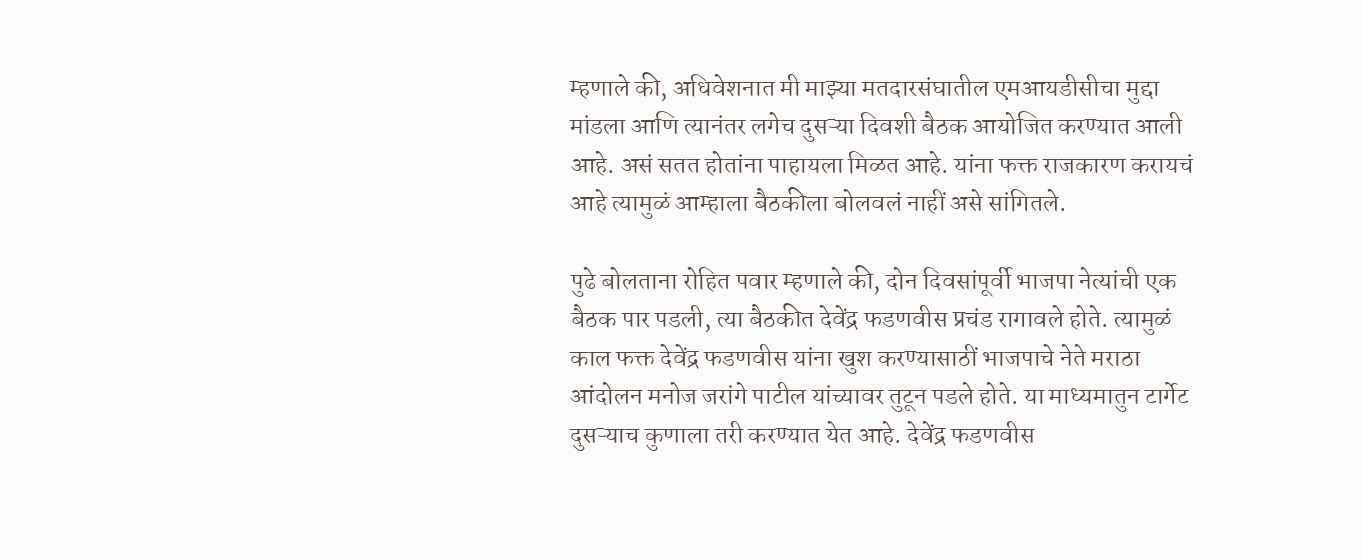म्हणाले की, अधिवेशनात मी माझ्या मतदारसंघातील एमआयडीसीचा मुद्दा मांडला आणि त्यानंतर लगेच दुसऱ्या दिवशी बैठक आयोजित करण्यात आली आहे. असं सतत होतांना पाहायला मिळत आहे. यांना फक्त राजकारण करायचं आहे त्यामुळं आम्हाला बैठकीला बोलवलं नाहीं असे सांगितले.

पुढे बोलताना रोहित पवार म्हणाले की, दोन दिवसांपूर्वी भाजपा नेत्यांची एक बैठक पार पडली, त्या बैठकीत देवेंद्र फडणवीस प्रचंड रागावले होते. त्यामुळं काल फक्त देवेंद्र फडणवीस यांना खुश करण्यासाठीं भाजपाचे नेते मराठा आंदोलन मनोज जरांगे पाटील यांच्यावर तुटून पडले होते. या माध्यमातुन टार्गेट दुसऱ्याच कुणाला तरी करण्यात येत आहे. देवेंद्र फडणवीस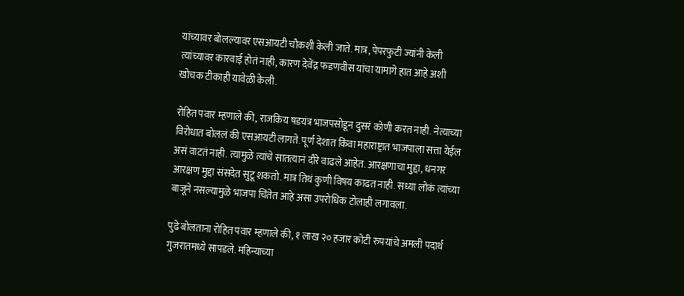यांच्यावर बोलल्यावर एसआयटी चौकशी केली जाते. मात्र, पेपरफुटी ज्यांनी केली त्यांच्यावर कारवाई होतं नाही, कारण देवेंद्र फडणवीस यांचा यामागे हात आहे अशी खोचक टीकाही यावेळी केली.

रोहित पवार म्हणाले की, राजकिय षडयंत्र भाजपसोडून दुसरं कोणी करत नाही. नेत्याच्या विरोधात बोललं की एसआयटी लागते. पूर्ण देशात किंवा महाराष्ट्रात भाजपाला सत्ता येईल असं वाटतं नाही. त्यामुळे त्यांचे सातत्यानं दौरे वाढले आहेत. आरक्षणाचा मुद्दा, धनगर आरक्षण मुद्दा संसदेत सुटू शकतो. मात्र तिथं कुणी विषय काढत नाही. सध्या लोकं त्यांच्या बाजूने नसल्यामुळे भाजपा चिंतेत आहे असा उपरोधिक टोलाही लगावला.

पुढे बोलताना रोहित पवार म्हणाले की, १ लाख २० हजार कोटी रुपयांचे अमली पदार्थ गुजरातमध्ये सापडले. महिन्याच्या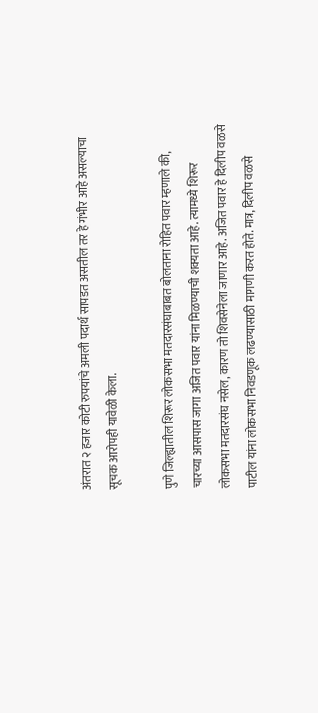अंतरात २ हजार कोटी रुपयांचे अमली पदार्थ सापडत असतील तर हे गंभीर आहे असल्याचा सूचक आरोपही यावेळी केला.

पुणे जिल्ह्यातील शिरूर लोकसभा मतदारसंघाबाबत बोलताना रोहित पवार म्हणाले की, चारच्या आसपास जागा अजित पवार यांना मिळण्याची शक्यता आहे. त्यामध्ये शिरूर लोकसभा मतदारसंघ नसेल, कारण तो शिवसेनेला जाणार आहे. अजित पवार हे दिलीप वळसे पाटील यांना लोकसभा निवडणूक लढण्यासाठी मागणी करत होते. मात्र, दिलीप वळसे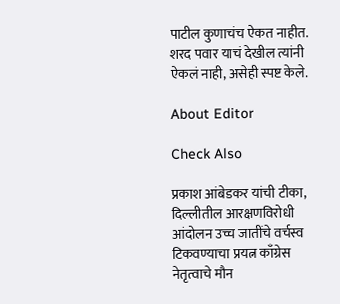पाटील कुणाचंच ऐकत नाहीत. शरद पवार याचं देखील त्यांनी ऐकलं नाही, असेही स्पष्ट केले.

About Editor

Check Also

प्रकाश आंबेडकर यांची टीका, दिल्लीतील आरक्षणविरोधी आंदोलन उच्च जातींचे वर्चस्व टिकवण्याचा प्रयत्न काँग्रेस नेतृत्वाचे मौन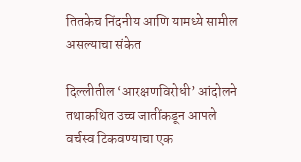तितकेच निंदनीय आणि यामध्ये सामील असल्याचा संकेत

दिल्लीतील ‘आरक्षणविरोधी’ आंदोलने तथाकथित उच्च जातींकडून आपले वर्चस्व टिकवण्याचा एक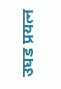उघड प्रयत्न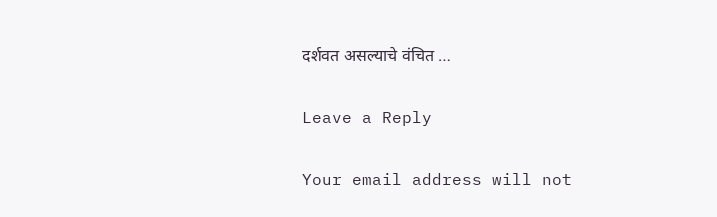दर्शवत असल्याचे वंचित …

Leave a Reply

Your email address will not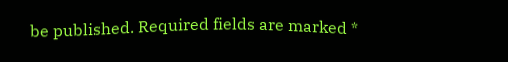be published. Required fields are marked *